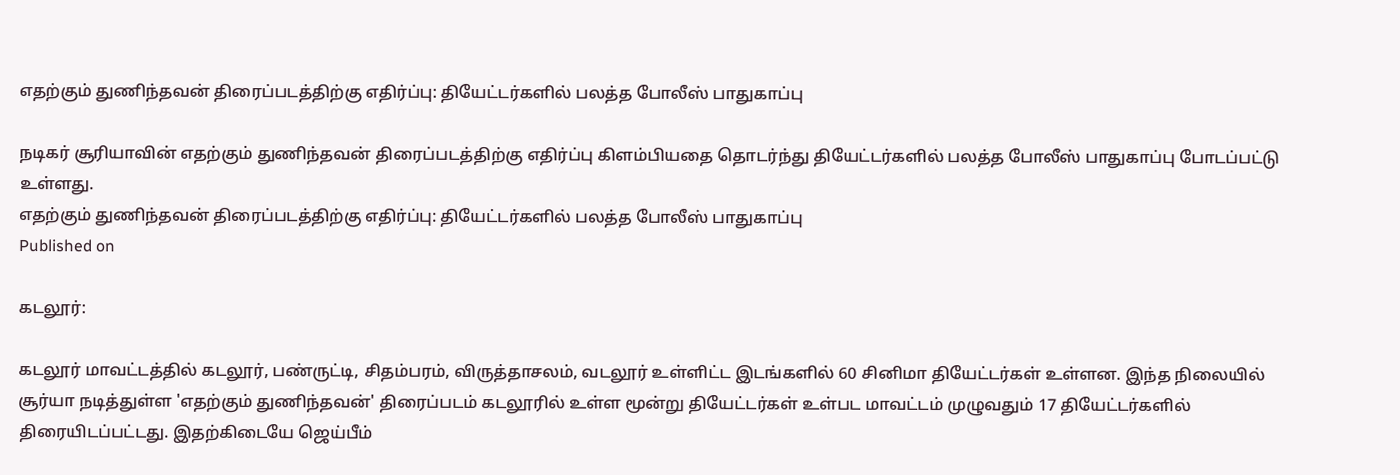எதற்கும் துணிந்தவன் திரைப்படத்திற்கு எதிர்ப்பு: தியேட்டர்களில் பலத்த போலீஸ் பாதுகாப்பு

நடிகர் சூரியாவின் எதற்கும் துணிந்தவன் திரைப்படத்திற்கு எதிர்ப்பு கிளம்பியதை தொடர்ந்து தியேட்டர்களில் பலத்த போலீஸ் பாதுகாப்பு போடப்பட்டு உள்ளது.
எதற்கும் துணிந்தவன் திரைப்படத்திற்கு எதிர்ப்பு: தியேட்டர்களில் பலத்த போலீஸ் பாதுகாப்பு
Published on

கடலூர்:

கடலூர் மாவட்டத்தில் கடலூர், பண்ருட்டி, சிதம்பரம், விருத்தாசலம், வடலூர் உள்ளிட்ட இடங்களில் 60 சினிமா தியேட்டர்கள் உள்ளன. இந்த நிலையில் சூர்யா நடித்துள்ள 'எதற்கும் துணிந்தவன்' திரைப்படம் கடலூரில் உள்ள மூன்று தியேட்டர்கள் உள்பட மாவட்டம் முழுவதும் 17 தியேட்டர்களில் திரையிடப்பட்டது. இதற்கிடையே ஜெய்பீம்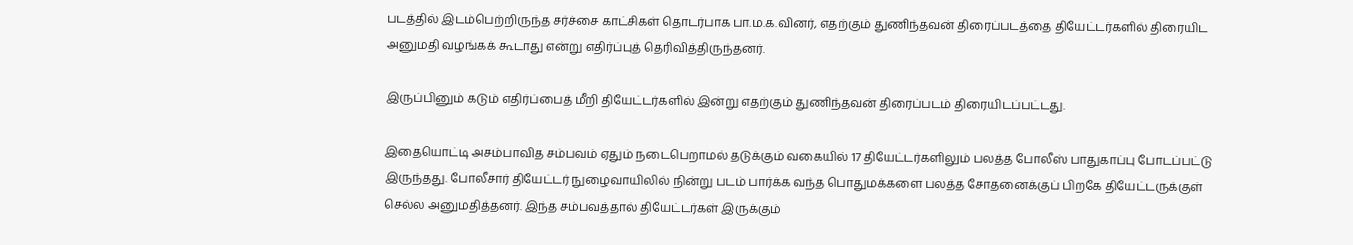படத்தில் இடம்பெற்றிருந்த சர்ச்சை காட்சிகள் தொடர்பாக பா.ம.க.வினர், எதற்கும் துணிந்தவன் திரைப்படத்தை தியேட்டர்களில் திரையிட அனுமதி வழங்கக் கூடாது என்று எதிர்ப்புத் தெரிவித்திருந்தனர்.

இருப்பினும் கடும் எதிர்ப்பைத் மீறி தியேட்டர்களில் இன்று எதற்கும் துணிந்தவன் திரைப்படம் திரையிடப்பட்டது.

இதையொட்டி அசம்பாவித சம்பவம் ஏதும் நடைபெறாமல் தடுக்கும் வகையில் 17 தியேட்டர்களிலும் பலத்த போலீஸ் பாதுகாப்பு போடப்பட்டு இருந்தது. போலீசார் தியேட்டர் நுழைவாயிலில் நின்று படம் பார்க்க வந்த பொதுமக்களை பலத்த சோதனைக்குப் பிறகே தியேட்டருக்குள் செல்ல அனுமதித்தனர். இந்த சம்பவத்தால் தியேட்டர்கள் இருக்கும்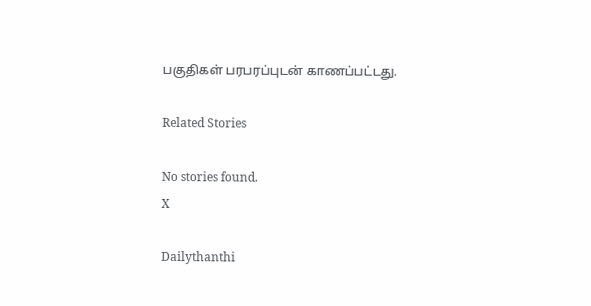பகுதிகள் பரபரப்புடன் காணப்பட்டது.

Related Stories

No stories found.
X

Dailythanthi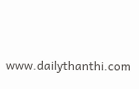www.dailythanthi.com